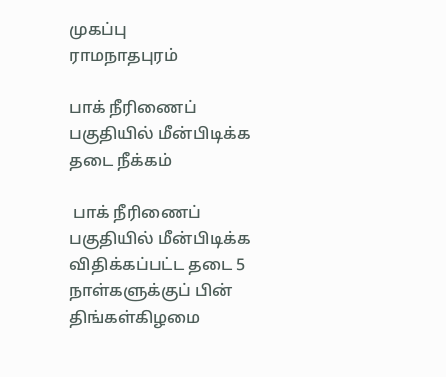முகப்பு
ராமநாதபுரம்

பாக் நீரிணைப் பகுதியில் மீன்பிடிக்க தடை நீக்கம்

 பாக் நீரிணைப் பகுதியில் மீன்பிடிக்க விதிக்கப்பட்ட தடை 5 நாள்களுக்குப் பின் திங்கள்கிழமை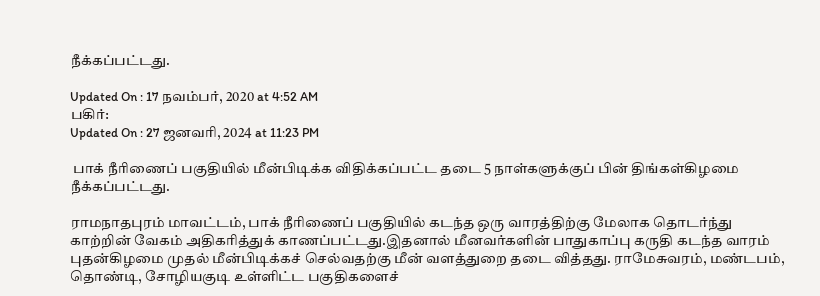நீக்கப்பட்டது.

Updated On : 17 நவம்பர், 2020 at 4:52 AM
பகிர்:
Updated On : 27 ஜனவரி, 2024 at 11:23 PM

 பாக் நீரிணைப் பகுதியில் மீன்பிடிக்க விதிக்கப்பட்ட தடை 5 நாள்களுக்குப் பின் திங்கள்கிழமை நீக்கப்பட்டது.

ராமநாதபுரம் மாவட்டம், பாக் நீரிணைப் பகுதியில் கடந்த ஒரு வாரத்திற்கு மேலாக தொடர்ந்து காற்றின் வேகம் அதிகரித்துக் காணப்பட்டது.இதனால் மீனவர்களின் பாதுகாப்பு கருதி கடந்த வாரம் புதன்கிழமை முதல் மீன்பிடிக்கச் செல்வதற்கு மீன் வளத்துறை தடை வித்தது. ராமேசுவரம், மண்டபம், தொண்டி, சோழியகுடி உள்ளிட்ட பகுதிகளைச்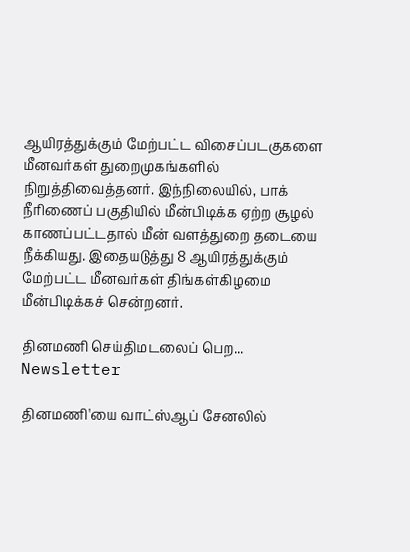ஆயிரத்துக்கும் மேற்பட்ட விசைப்படகுகளை மீனவர்கள் துறைமுகங்களில் நிறுத்திவைத்தனர். இந்நிலையில், பாக் நீரிணைப் பகுதியில் மீன்பிடிக்க ஏற்ற சூழல் காணப்பட்டதால் மீன் வளத்துறை தடையை நீக்கியது. இதையடுத்து 8 ஆயிரத்துக்கும் மேற்பட்ட மீனவர்கள் திங்கள்கிழமை மீன்பிடிக்கச் சென்றனர்.

தினமணி செய்திமடலைப் பெற... Newsletter

தினமணி'யை வாட்ஸ்ஆப் சேனலில்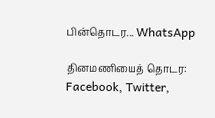பின்தொடர... WhatsApp

தினமணியைத் தொடர: Facebook, Twitter,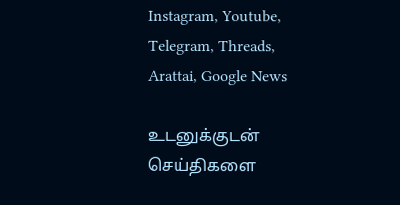Instagram, Youtube, Telegram, Threads, Arattai, Google News

உடனுக்குடன் செய்திகளை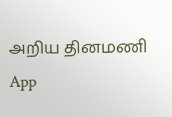அறிய தினமணி App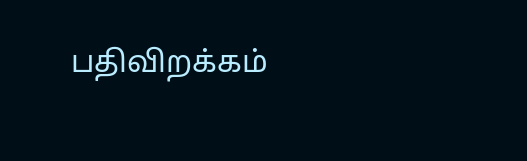பதிவிறக்கம்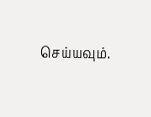செய்யவும்.